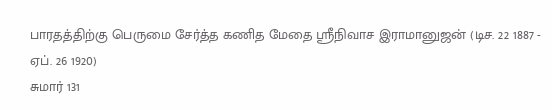பாரதத்திற்கு பெருமை சேர்த்த கணித மேதை ஸ்ரீநிவாச இராமானுஜன் (டிச. 22 1887 - ஏப். 26 1920)
சுமார் 131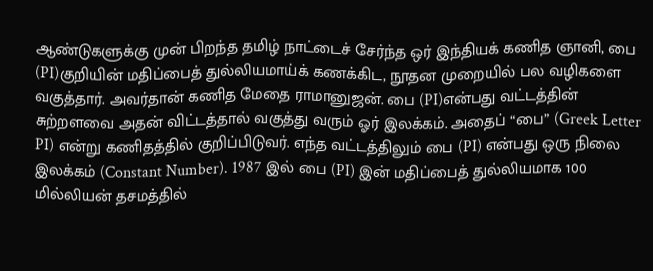ஆண்டுகளுக்கு முன் பிறந்த தமிழ் நாட்டைச் சேர்ந்த ஒர் இந்தியக் கணித ஞானி, பை (PI)குறியின் மதிப்பைத் துல்லியமாய்க் கணக்கிட, நூதன முறையில் பல வழிகளை வகுத்தார். அவர்தான் கணித மேதை ராமானுஜன். பை (PI)என்பது வட்டத்தின் சுற்றளவை அதன் விட்டத்தால் வகுத்து வரும் ஓர் இலக்கம். அதைப் “பை” (Greek Letter PI) என்று கணிதத்தில் குறிப்பிடுவர். எந்த வட்டத்திலும் பை (PI) என்பது ஒரு நிலை இலக்கம் (Constant Number). 1987 இல் பை (PI) இன் மதிப்பைத் துல்லியமாக 100 மில்லியன் தசமத்தில்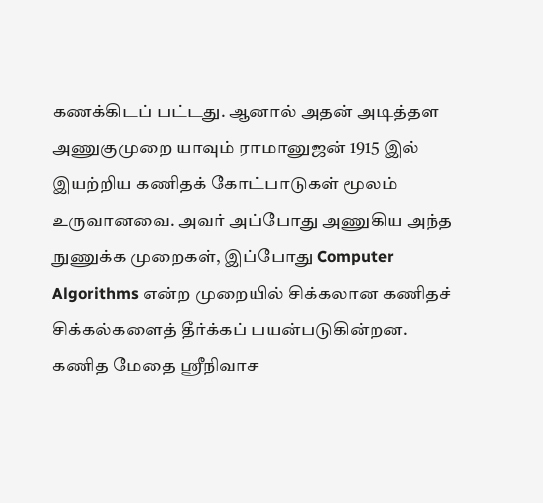கணக்கிடப் பட்டது. ஆனால் அதன் அடித்தள அணுகுமுறை யாவும் ராமானுஜன் 1915 இல் இயற்றிய கணிதக் கோட்பாடுகள் மூலம் உருவானவை. அவர் அப்போது அணுகிய அந்த நுணுக்க முறைகள், இப்போது Computer Algorithms என்ற முறையில் சிக்கலான கணிதச் சிக்கல்களைத் தீர்க்கப் பயன்படுகின்றன.
கணித மேதை ஸ்ரீநிவாச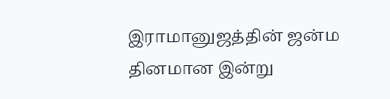இராமானுஜத்தின் ஜன்ம தினமான இன்று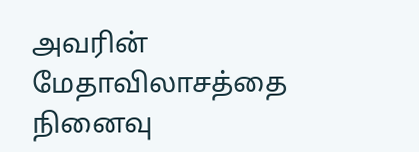அவரின் மேதாவிலாசத்தை நினைவு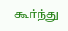கூர்ந்து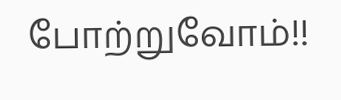போற்றுவோம்!!